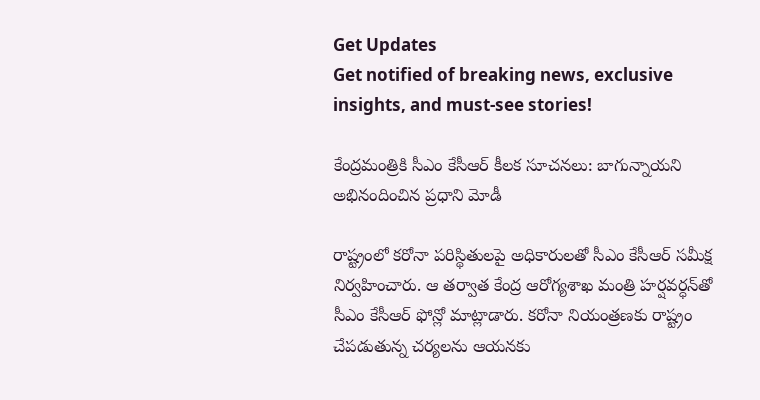Get Updates
Get notified of breaking news, exclusive insights, and must-see stories!

కేంద్రమంత్రికి సీఎం కేసీఆర్ కీలక సూచనలు: బాగున్నాయని అభినందించిన ప్రధాని మోడీ

రాష్ట్రంలో కరోనా పరిస్థితులపై అధికారులతో సీఎం కేసీఆర్ సమీక్ష నిర్వహించారు. ఆ తర్వాత కేంద్ర ఆరోగ్యశాఖ మంత్రి హర్షవర్ధన్‌తో సీఎం కేసీఆర్ ఫోన్లో మాట్లాడారు. కరోనా నియంత్రణకు రాష్ట్రం చేపడుతున్న చర్యలను ఆయనకు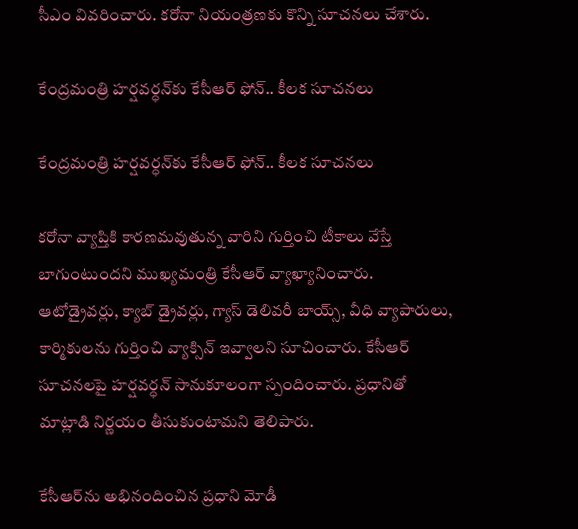సీఎం వివరించారు. కరోనా నియంత్రణకు కొన్ని సూచనలు చేశారు.

కేంద్రమంత్రి హర్షవర్ధన్‌కు కేసీఆర్ ఫోన్.. కీలక సూచనలు

కేంద్రమంత్రి హర్షవర్ధన్‌కు కేసీఆర్ ఫోన్.. కీలక సూచనలు

కరోనా వ్యాప్తికి కారణమవుతున్న వారిని గుర్తించి టీకాలు వేస్తే బాగుంటుందని ముఖ్యమంత్రి కేసీఆర్ వ్యాఖ్యానించారు. ఆటోడ్రైవర్లు, క్యాబ్ డ్రైవర్లు, గ్యాస్ డెలివరీ బాయ్స్, వీధి వ్యాపారులు, కార్మికులను గుర్తించి వ్యాక్సిన్ ఇవ్వాలని సూచించారు. కేసీఆర్ సూచనలపై హర్షవర్ధన్ సానుకూలంగా స్పందించారు. ప్రధానితో మాట్లాడి నిర్ణయం తీసుకుంటామని తెలిపారు.

కేసీఆర్‌ను అభినందించిన ప్రధాని మోడీ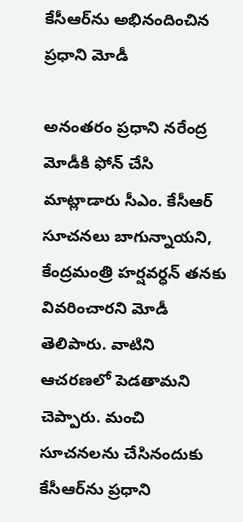కేసీఆర్‌ను అభినందించిన ప్రధాని మోడీ

అనంతరం ప్రధాని నరేంద్ర మోడీకి ఫోన్ చేసి మాట్లాడారు సీఎం. కేసీఆర్ సూచనలు బాగున్నాయని, కేంద్రమంత్రి హర్షవర్ధన్ తనకు వివరించారని మోడీ తెలిపారు. వాటిని ఆచరణలో పెడతామని చెప్పారు. మంచి సూచనలను చేసినందుకు కేసీఆర్‌ను ప్రధాని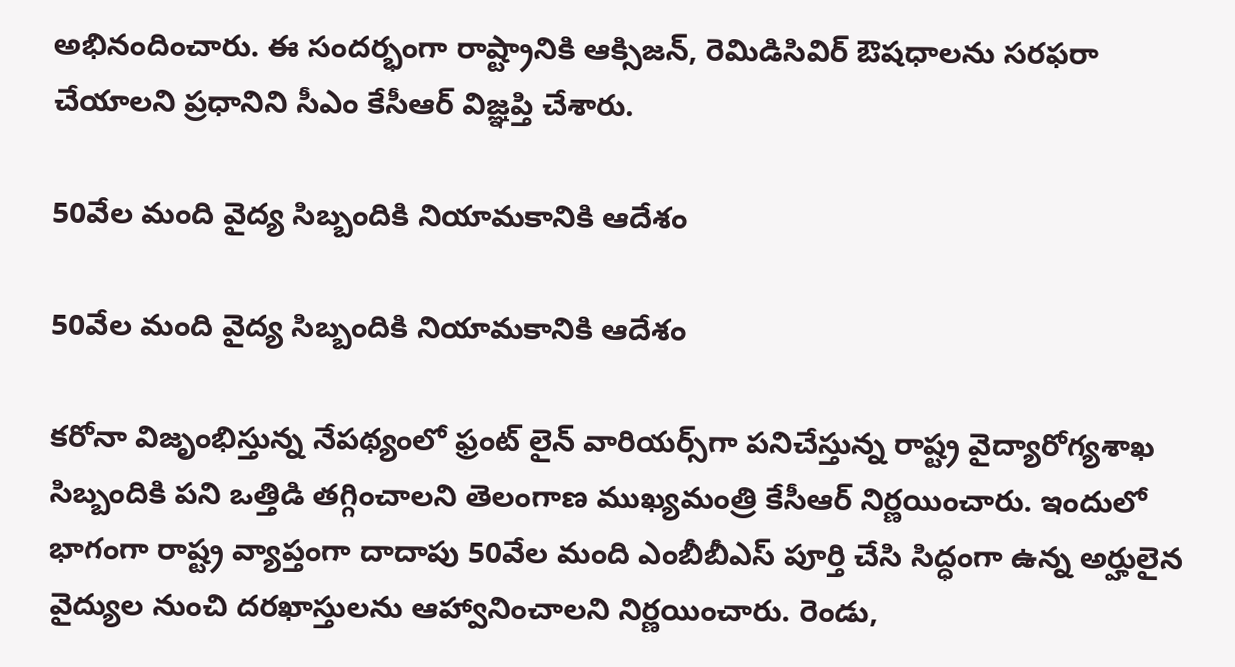అభినందించారు. ఈ సందర్భంగా రాష్ట్రానికి ఆక్సిజన్, రెమిడిసివిర్ ఔషధాలను సరఫరా చేయాలని ప్రధానిని సీఎం కేసీఆర్ విజ్ఞప్తి చేశారు.

50వేల మంది వైద్య సిబ్బందికి నియామకానికి ఆదేశం

50వేల మంది వైద్య సిబ్బందికి నియామకానికి ఆదేశం

కరోనా విజృంభిస్తున్న నేపథ్యంలో ఫ్రంట్ లైన్ వారియర్స్‌గా పనిచేస్తున్న రాష్ట్ర వైద్యారోగ్యశాఖ సిబ్బందికి పని ఒత్తిడి తగ్గించాలని తెలంగాణ ముఖ్యమంత్రి కేసీఆర్ నిర్ణయించారు. ఇందులో భాగంగా రాష్ట్ర వ్యాప్తంగా దాదాపు 50వేల మంది ఎంబీబీఎస్ పూర్తి చేసి సిద్ధంగా ఉన్న అర్హులైన వైద్యుల నుంచి దరఖాస్తులను ఆహ్వానించాలని నిర్ణయించారు. రెండు,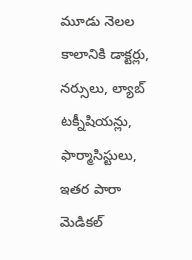మూడు నెలల కాలానికి డాక్టర్లు, నర్సులు, ల్యాబ్ టక్నీషియన్లు, ఫార్మాసిస్టులు, ఇతర పారా మెడికల్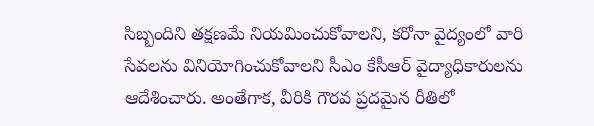సిబ్బందిని తక్షణమే నియమించుకోవాలని, కరోనా వైద్యంలో వారి సేవలను వినియోగించుకోవాలని సీఎం కేసీఆర్ వైద్యాధికారులను ఆదేశించారు. అంతేగాక, వీరికి గౌరవ ప్రదమైన రీతిలో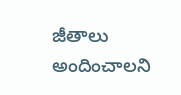జీతాలు అందించాలని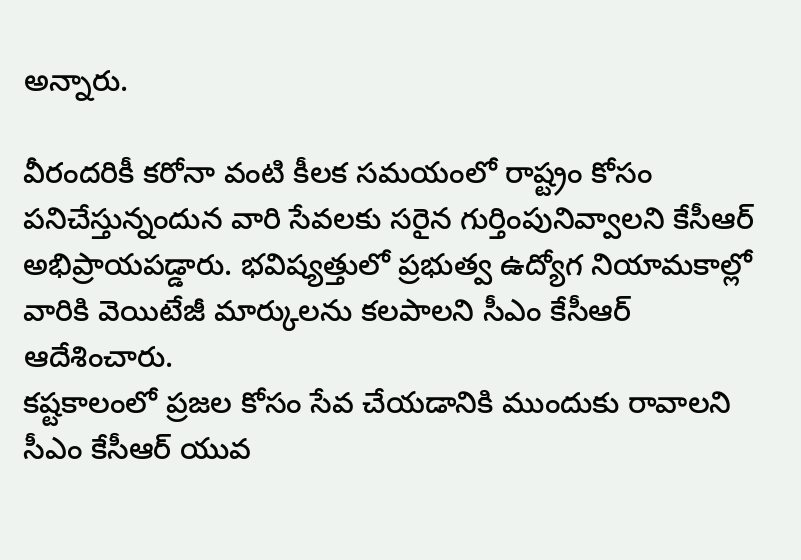అన్నారు.

వీరందరికీ కరోనా వంటి కీలక సమయంలో రాష్ట్రం కోసం పనిచేస్తున్నందున వారి సేవలకు సరైన గుర్తింపునివ్వాలని కేసీఆర్ అభిప్రాయపడ్డారు. భవిష్యత్తులో ప్రభుత్వ ఉద్యోగ నియామకాల్లో వారికి వెయిటేజీ మార్కులను కలపాలని సీఎం కేసీఆర్ ఆదేశించారు.
కష్టకాలంలో ప్రజల కోసం సేవ చేయడానికి ముందుకు రావాలని సీఎం కేసీఆర్ యువ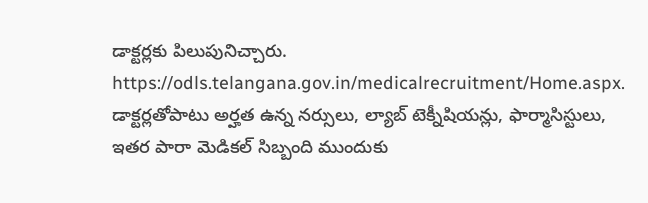డాక్టర్లకు పిలుపునిచ్చారు.
https://odls.telangana.gov.in/medicalrecruitment/Home.aspx. డాక్టర్లతోపాటు అర్హత ఉన్న నర్సులు, ల్యాబ్ టెక్నీషియన్లు, ఫార్మాసిస్టులు, ఇతర పారా మెడికల్ సిబ్బంది ముందుకు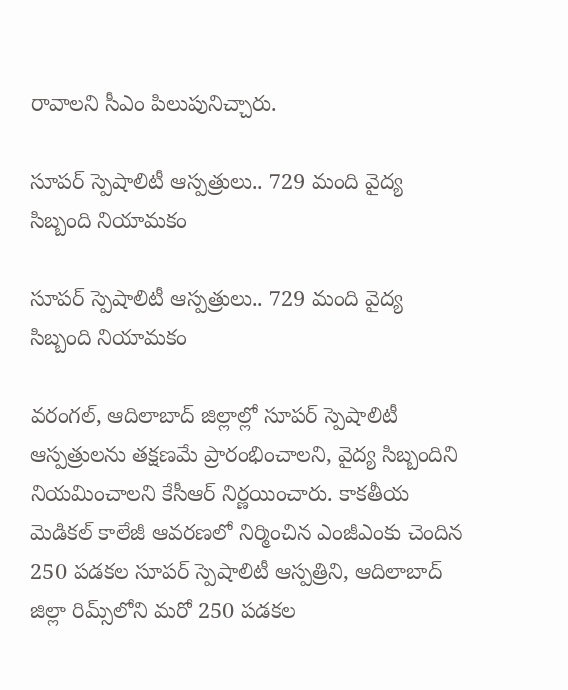రావాలని సీఎం పిలుపునిచ్చారు.

సూపర్ స్పెషాలిటీ ఆస్పత్రులు.. 729 మంది వైద్య సిబ్బంది నియామకం

సూపర్ స్పెషాలిటీ ఆస్పత్రులు.. 729 మంది వైద్య సిబ్బంది నియామకం

వరంగల్, ఆదిలాబాద్ జిల్లాల్లో సూపర్ స్పెషాలిటీ ఆస్పత్రులను తక్షణమే ప్రారంభించాలని, వైద్య సిబ్బందిని నియమించాలని కేసీఆర్ నిర్ణయించారు. కాకతీయ మెడికల్ కాలేజీ ఆవరణలో నిర్మించిన ఎంజీఎంకు చెందిన 250 పడకల సూపర్ స్పెషాలిటీ ఆస్పత్రిని, ఆదిలాబాద్ జిల్లా రిమ్స్‌లోని మరో 250 పడకల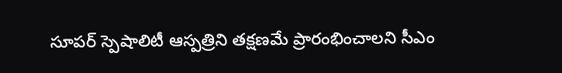సూపర్ స్పెషాలిటీ ఆస్పత్రిని తక్షణమే ప్రారంభించాలని సీఎం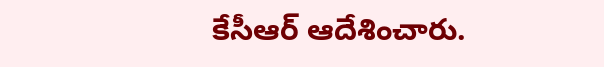కేసీఆర్ ఆదేశించారు.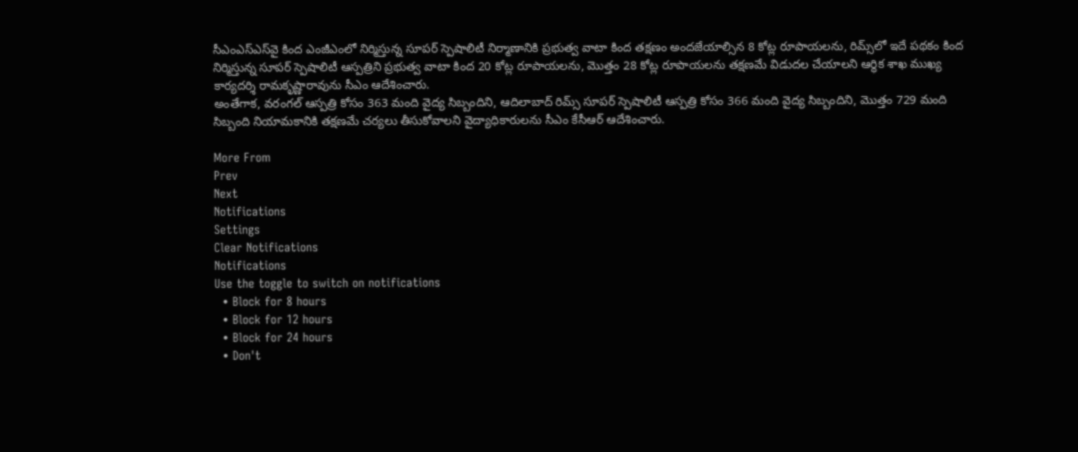సీఎంఎస్ఎస్‌వై కింద ఎంజీఎంలో నిర్మిస్తున్న సూపర్ స్పెషాలిటీ నిర్మాణానికి ప్రభుత్వ వాటా కింద తక్షణం అందజేయాల్సిన 8 కోట్ల రూపాయలను, రిమ్స్‌లో ఇదే పథకం కింద నిర్మిస్తున్న సూపర్ స్పెషాలిటీ ఆస్పత్రిని ప్రభుత్వ వాటా కింద 20 కోట్ల రూపాయలను, మొత్తం 28 కోట్ల రూపాయలను తక్షణమే విడుదల చేయాలని ఆర్థిక శాఖ ముఖ్య కార్యదర్శి రామకృష్ణారావును సీఎం ఆదేశించారు.
అంతేగాక, వరంగల్ ఆస్పత్రి కోసం 363 మంది వైద్య సిబ్బందిని, ఆదిలాబాద్ రిమ్స్ సూపర్ స్పెషాలిటీ ఆస్పత్రి కోసం 366 మంది వైద్య సిబ్బందిని, మొత్తం 729 మంది సిబ్బంది నియామకానికి తక్షణమే చర్యలు తీసుకోవాలని వైద్యాధికారులను సీఎం కేసీఆర్ ఆదేశించారు.

More From
Prev
Next
Notifications
Settings
Clear Notifications
Notifications
Use the toggle to switch on notifications
  • Block for 8 hours
  • Block for 12 hours
  • Block for 24 hours
  • Don't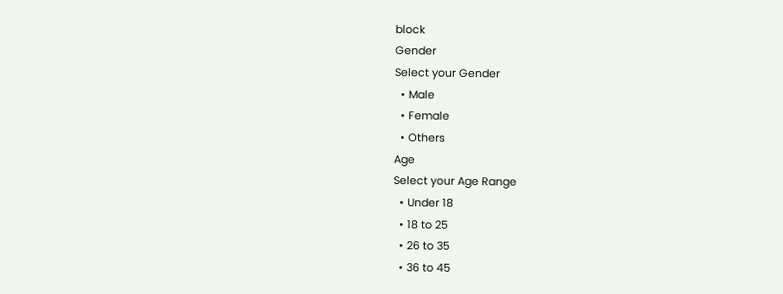block
Gender
Select your Gender
  • Male
  • Female
  • Others
Age
Select your Age Range
  • Under 18
  • 18 to 25
  • 26 to 35
  • 36 to 45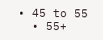• 45 to 55
  • 55+